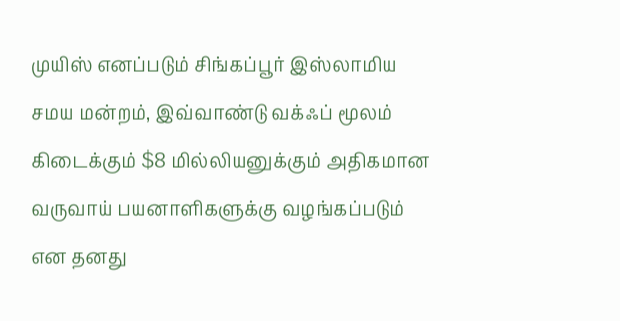முயிஸ் எனப்படும் சிங்கப்பூர் இஸ்லாமிய சமய மன்றம், இவ்வாண்டு வக்ஃப் மூலம் கிடைக்கும் $8 மில்லியனுக்கும் அதிகமான வருவாய் பயனாளிகளுக்கு வழங்கப்படும் என தனது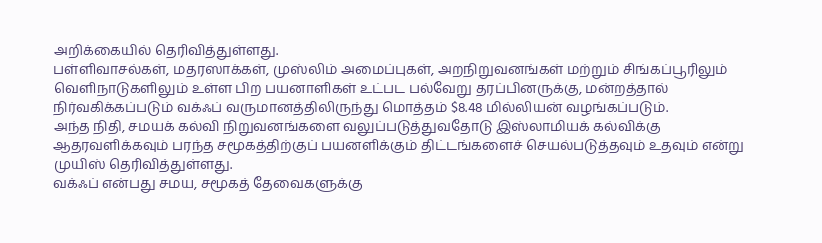அறிக்கையில் தெரிவித்துள்ளது.
பள்ளிவாசல்கள், மதரஸாக்கள், முஸ்லிம் அமைப்புகள், அறநிறுவனங்கள் மற்றும் சிங்கப்பூரிலும் வெளிநாடுகளிலும் உள்ள பிற பயனாளிகள் உட்பட பல்வேறு தரப்பினருக்கு, மன்றத்தால் நிர்வகிக்கப்படும் வக்ஃப் வருமானத்திலிருந்து மொத்தம் $8.48 மில்லியன் வழங்கப்படும்.
அந்த நிதி, சமயக் கல்வி நிறுவனங்களை வலுப்படுத்துவதோடு இஸ்லாமியக் கல்விக்கு ஆதரவளிக்கவும் பரந்த சமூகத்திற்குப் பயனளிக்கும் திட்டங்களைச் செயல்படுத்தவும் உதவும் என்று முயிஸ் தெரிவித்துள்ளது.
வக்ஃப் என்பது சமய, சமூகத் தேவைகளுக்கு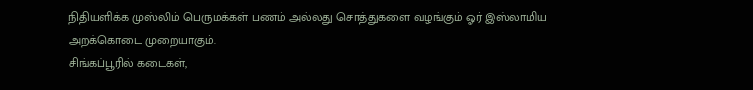நிதியளிக்க முஸ்லிம் பெருமக்கள் பணம் அல்லது சொத்துகளை வழங்கும் ஓர் இஸ்லாமிய அறக்கொடை முறையாகும்.
சிங்கப்பூரில் கடைகள்,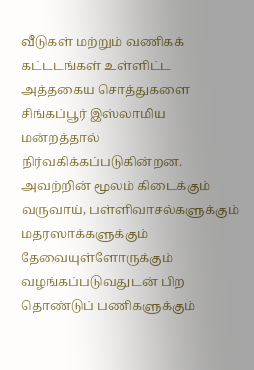வீடுகள் மற்றும் வணிகக் கட்டடங்கள் உள்ளிட்ட அத்தகைய சொத்துகளை சிங்கப்பூர் இஸ்லாமிய மன்றத்தால் நிர்வகிக்கப்படுகின்றன. அவற்றின் மூலம் கிடைக்கும் வருவாய், பள்ளிவாசல்களுக்கும் மதரஸாக்களுக்கும் தேவையுள்ளோருக்கும் வழங்கப்படுவதுடன் பிற தொண்டுப் பணிகளுக்கும்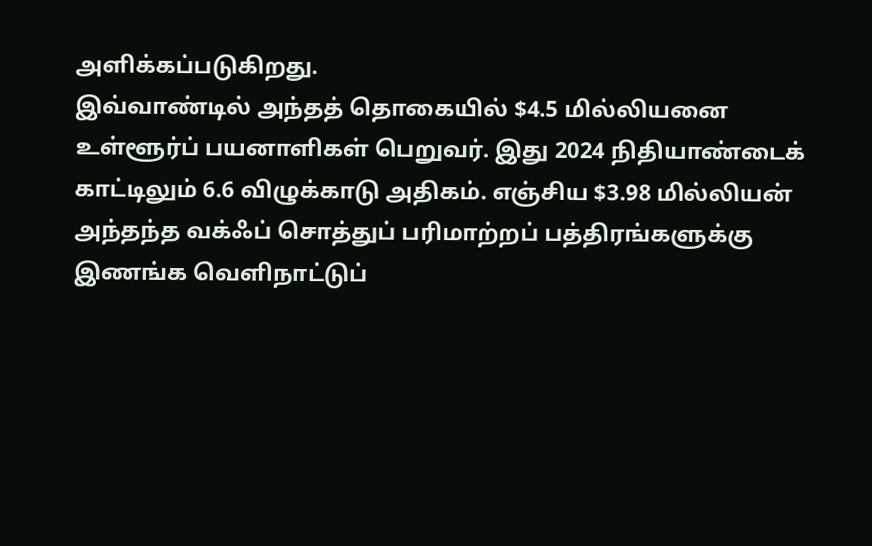அளிக்கப்படுகிறது.
இவ்வாண்டில் அந்தத் தொகையில் $4.5 மில்லியனை உள்ளூர்ப் பயனாளிகள் பெறுவர். இது 2024 நிதியாண்டைக் காட்டிலும் 6.6 விழுக்காடு அதிகம். எஞ்சிய $3.98 மில்லியன் அந்தந்த வக்ஃப் சொத்துப் பரிமாற்றப் பத்திரங்களுக்கு இணங்க வெளிநாட்டுப்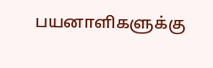பயனாளிகளுக்கு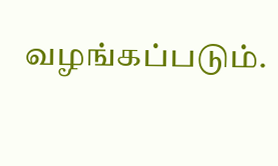வழங்கப்படும்.